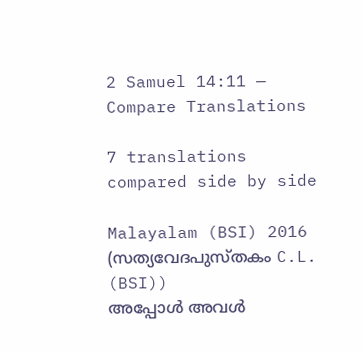2 Samuel 14:11 — Compare Translations

7 translations compared side by side

Malayalam (BSI) 2016 (സത്യവേദപുസ്തകം C.L. (BSI))
അപ്പോള്‍ അവള്‍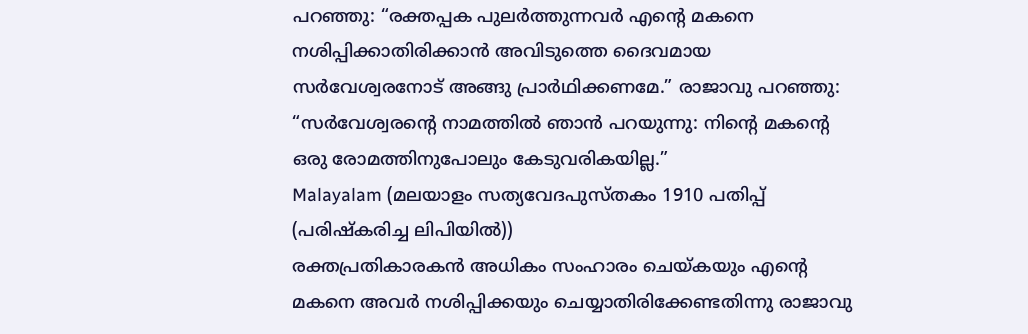പറഞ്ഞു: “രക്തപ്പക പുലര്‍ത്തുന്നവര്‍ എന്‍റെ മകനെ നശിപ്പിക്കാതിരിക്കാന്‍ അവിടുത്തെ ദൈവമായ സര്‍വേശ്വരനോട് അങ്ങു പ്രാര്‍ഥിക്കണമേ.” രാജാവു പറഞ്ഞു: “സര്‍വേശ്വരന്‍റെ നാമത്തില്‍ ഞാന്‍ പറയുന്നു: നിന്‍റെ മകന്‍റെ ഒരു രോമത്തിനുപോലും കേടുവരികയില്ല.”
Malayalam (മലയാളം സത്യവേദപുസ്തകം 1910 പതിപ്പ് (പരിഷ്കരിച്ച ലിപിയിൽ))
രക്തപ്രതികാരകൻ അധികം സംഹാരം ചെയ്കയും എന്റെ മകനെ അവർ നശിപ്പിക്കയും ചെയ്യാതിരിക്കേണ്ടതിന്നു രാജാവു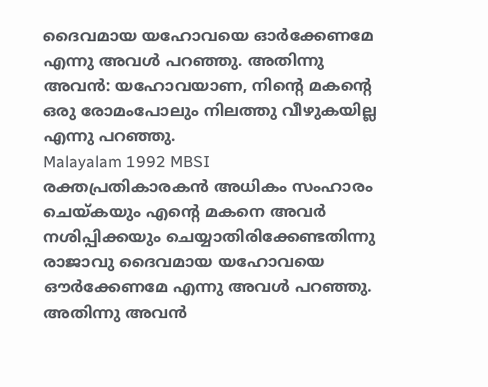ദൈവമായ യഹോവയെ ഓർക്കേണമേ എന്നു അവൾ പറഞ്ഞു. അതിന്നു അവൻ: യഹോവയാണ, നിന്റെ മകന്റെ ഒരു രോമംപോലും നിലത്തു വീഴുകയില്ല എന്നു പറഞ്ഞു.
Malayalam 1992 MBSI
രക്തപ്രതികാരകന്‍ അധികം സംഹാരം ചെയ്കയും എന്റെ മകനെ അവര്‍ നശിപ്പിക്കയും ചെയ്യാതിരിക്കേണ്ടതിന്നു രാജാവു ദൈവമായ യഹോവയെ ഔര്‍ക്കേണമേ എന്നു അവള്‍ പറഞ്ഞു. അതിന്നു അവന്‍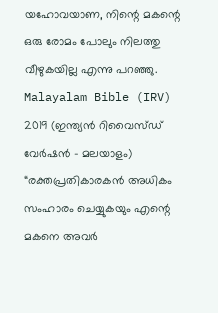യഹോവയാണ, നിന്റെ മകന്റെ ഒരു രോമം പോലും നിലത്തു വീഴുകയില്ല എന്നു പറഞ്ഞു.
Malayalam Bible (IRV) 2019 (ഇന്ത്യൻ റിവൈസ്ഡ് വേർഷൻ - മലയാളം)
“രക്തപ്രതികാരകൻ അധികം സംഹാരം ചെയ്യുകയും എന്റെ മകനെ അവർ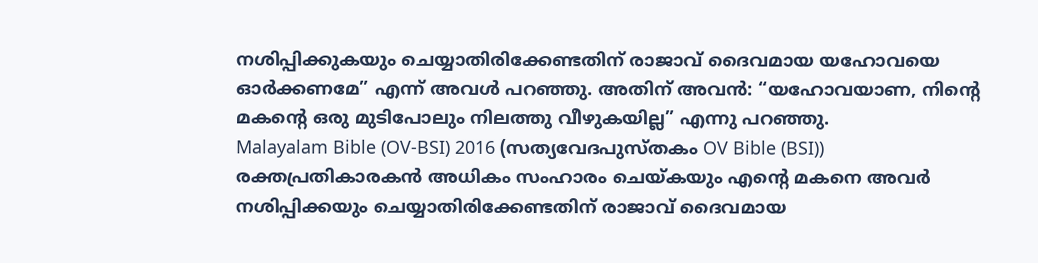നശിപ്പിക്കുകയും ചെയ്യാതിരിക്കേണ്ടതിന് രാജാവ് ദൈവമായ യഹോവയെ ഓർക്കണമേ” എന്ന് അവൾ പറഞ്ഞു. അതിന് അവൻ: “യഹോവയാണ, നിന്റെ മകന്റെ ഒരു മുടിപോലും നിലത്തു വീഴുകയില്ല” എന്നു പറഞ്ഞു.
Malayalam Bible (OV-BSI) 2016 (സത്യവേദപുസ്തകം OV Bible (BSI))
രക്തപ്രതികാരകന്‍ അധികം സംഹാരം ചെയ്കയും എന്‍റെ മകനെ അവര്‍ നശിപ്പിക്കയും ചെയ്യാതിരിക്കേണ്ടതിന് രാജാവ് ദൈവമായ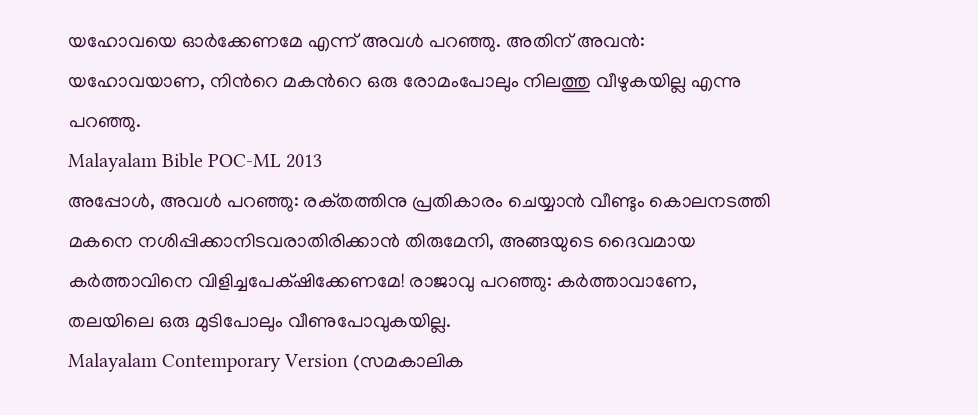യഹോവയെ ഓര്‍ക്കേണമേ എന്ന് അവള്‍ പറഞ്ഞു. അതിന് അവന്‍: യഹോവയാണ, നിന്‍റെ മകന്‍റെ ഒരു രോമംപോലും നിലത്തു വീഴുകയില്ല എന്നു പറഞ്ഞു.
Malayalam Bible POC-ML 2013
അപ്പോള്‍, അവള്‍ പറഞ്ഞു: രക്‌തത്തിനു പ്രതികാരം ചെയ്യാന്‍ വീണ്ടും കൊലനടത്തി മകനെ നശിപ്പിക്കാനിടവരാതിരിക്കാന്‍ തിരുമേനി, അങ്ങയുടെ ദൈവമായ കര്‍ത്താവിനെ വിളിച്ചപേക്‌ഷിക്കേണമേ! രാജാവു പറഞ്ഞു: കര്‍ത്താവാണേ, തലയിലെ ഒരു മുടിപോലും വീണുപോവുകയില്ല.
Malayalam Contemporary Version (സമകാലിക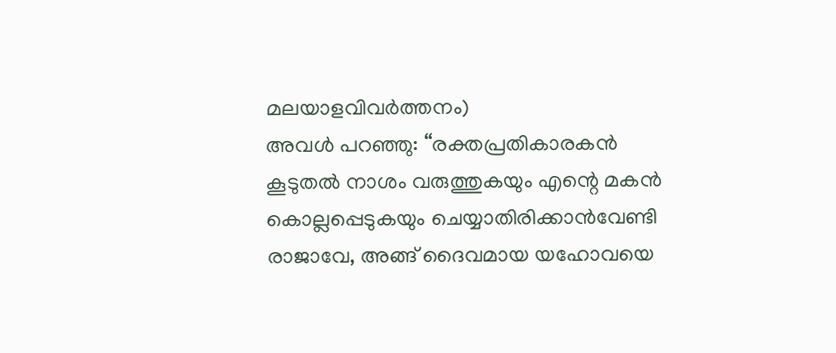മലയാളവിവർത്തനം)
അവൾ പറഞ്ഞു: “രക്തപ്രതികാരകൻ കൂടുതൽ നാശം വരുത്തുകയും എന്റെ മകൻ കൊല്ലപ്പെടുകയും ചെയ്യാതിരിക്കാൻവേണ്ടി രാജാവേ, അങ്ങ് ദൈവമായ യഹോവയെ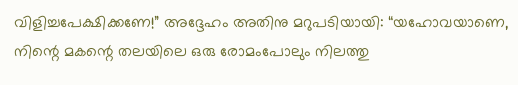വിളിച്ചപേക്ഷിക്കണേ!” അദ്ദേഹം അതിനു മറുപടിയായി: “യഹോവയാണെ, നിന്റെ മകന്റെ തലയിലെ ഒരു രോമംപോലും നിലത്തു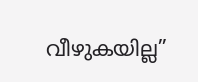വീഴുകയില്ല”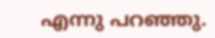എന്നു പറഞ്ഞു.